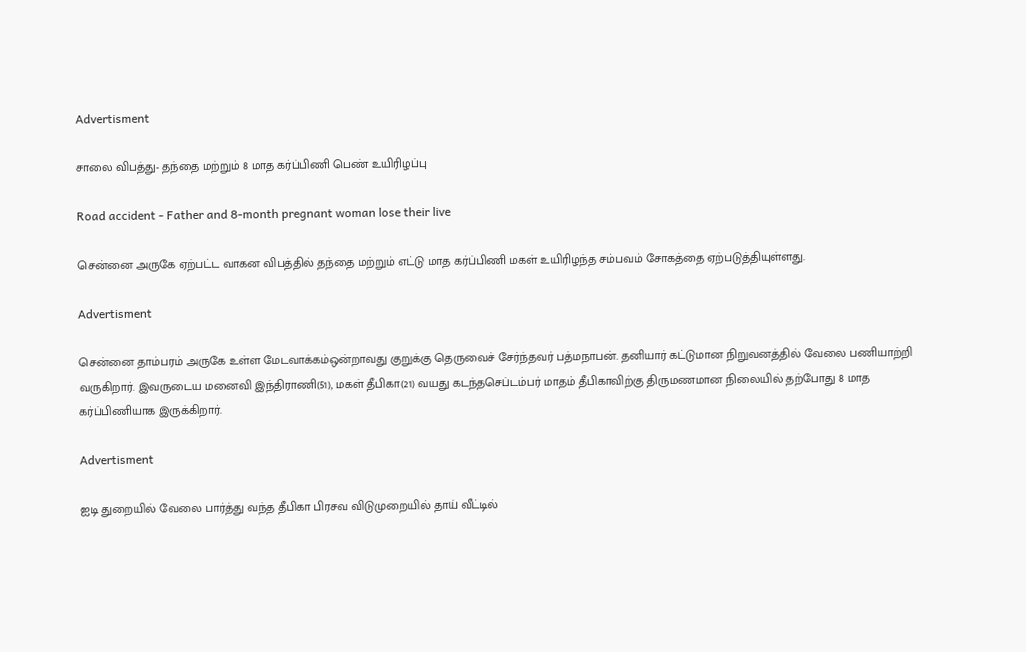Advertisment

சாலை விபத்து- தந்தை மற்றும் 8 மாத கர்ப்பிணி பெண் உயிரிழப்பு

Road accident - Father and 8-month pregnant woman lose their live

சென்னை அருகே ஏற்பட்ட வாகன விபத்தில் தந்தை மற்றும் எட்டு மாத கர்ப்பிணி மகள் உயிரிழந்த சம்பவம் சோகத்தை ஏற்படுத்தியுள்ளது.

Advertisment

சென்னை தாம்பரம் அருகே உள்ள மேடவாக்கம்ஒன்றாவது குறுக்கு தெருவைச் சேர்ந்தவர் பத்மநாபன். தனியார் கட்டுமான நிறுவனத்தில் வேலை பணியாற்றி வருகிறார். இவருடைய மனைவி இந்திராணி(51), மகள் தீபிகா(21) வயது கடந்தசெப்டம்பர் மாதம் தீபிகாவிற்கு திருமணமான நிலையில் தற்போது 8 மாத கர்ப்பிணியாக இருக்கிறார்.

Advertisment

ஐடி துறையில் வேலை பார்த்து வந்த தீபிகா பிரசவ விடுமுறையில் தாய் வீட்டில்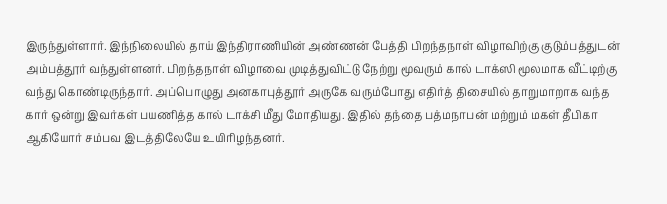இருந்துள்ளார். இந்நிலையில் தாய் இந்திராணியின் அண்ணன் பேத்தி பிறந்தநாள் விழாவிற்கு குடும்பத்துடன் அம்பத்தூர் வந்துள்ளனர். பிறந்தநாள் விழாவை முடித்துவிட்டு நேற்று மூவரும் கால் டாக்ஸி மூலமாக வீட்டிற்கு வந்து கொண்டிருந்தார். அப்பொழுது அனகாபுத்தூர் அருகே வரும்போது எதிர்த் திசையில் தாறுமாறாக வந்த கார் ஒன்று இவர்கள் பயணித்த கால் டாக்சி மீது மோதியது. இதில் தந்தை பத்மநாபன் மற்றும் மகள் தீபிகா ஆகியோர் சம்பவ இடத்திலேயே உயிரிழந்தனர்.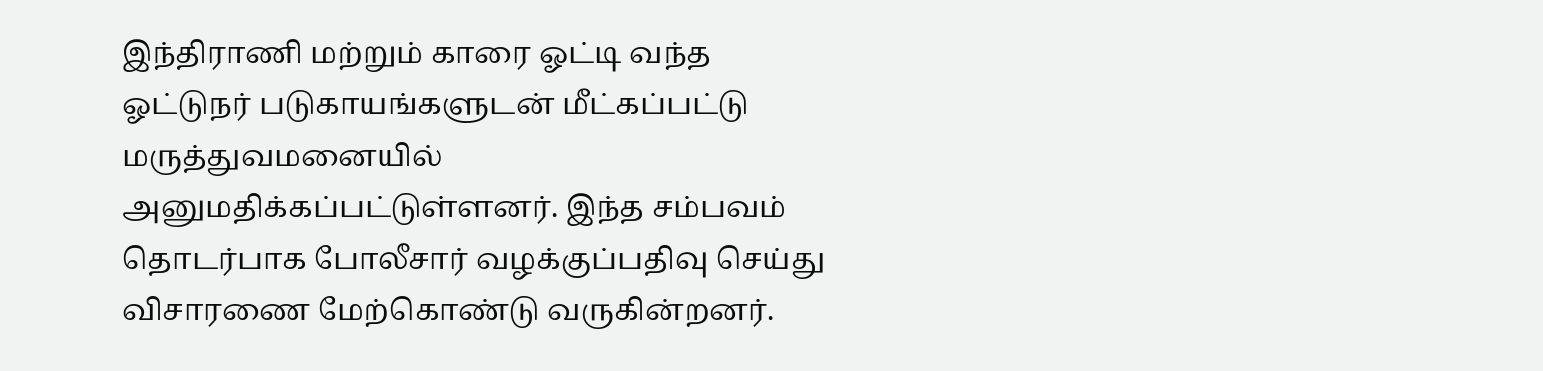இந்திராணி மற்றும் காரை ஓட்டி வந்த ஓட்டுநர் படுகாயங்களுடன் மீட்கப்பட்டு மருத்துவமனையில் அனுமதிக்கப்பட்டுள்ளனர். இந்த சம்பவம் தொடர்பாக போலீசார் வழக்குப்பதிவு செய்து விசாரணை மேற்கொண்டு வருகின்றனர்.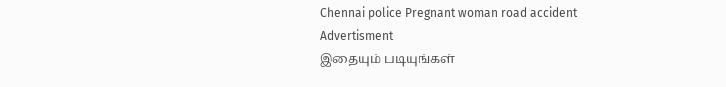Chennai police Pregnant woman road accident
Advertisment
இதையும் படியுங்கள்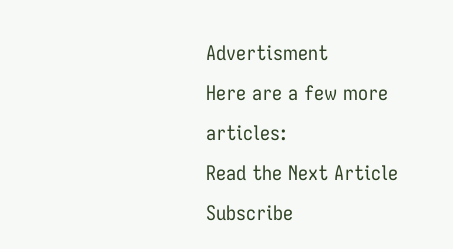Advertisment
Here are a few more articles:
Read the Next Article
Subscribe